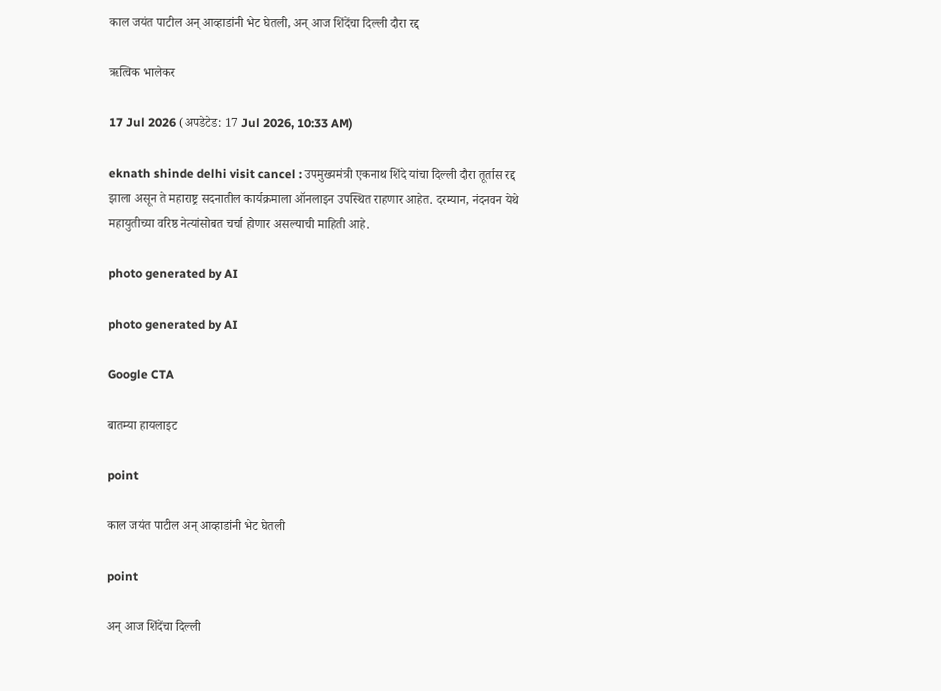काल जयंत पाटील अन् आव्हाडांनी भेट घेतली, अन् आज शिंदेंचा दिल्ली दौरा रद्द

ऋत्विक भालेकर

17 Jul 2026 (अपडेटेड: 17 Jul 2026, 10:33 AM)

eknath shinde delhi visit cancel : उपमुख्यमंत्री एकनाथ शिंदे यांचा दिल्ली दौरा तूर्तास रद्द झाला असून ते महाराष्ट्र सदनातील कार्यक्रमाला ऑनलाइन उपस्थित राहणार आहेत. दरम्यान, नंदनवन येथे महायुतीच्या वरिष्ठ नेत्यांसोबत चर्चा होणार असल्याची माहिती आहे.

photo generated by AI

photo generated by AI

Google CTA

बातम्या हायलाइट

point

काल जयंत पाटील अन् आव्हाडांनी भेट घेतली

point

अन् आज शिंदेंचा दिल्ली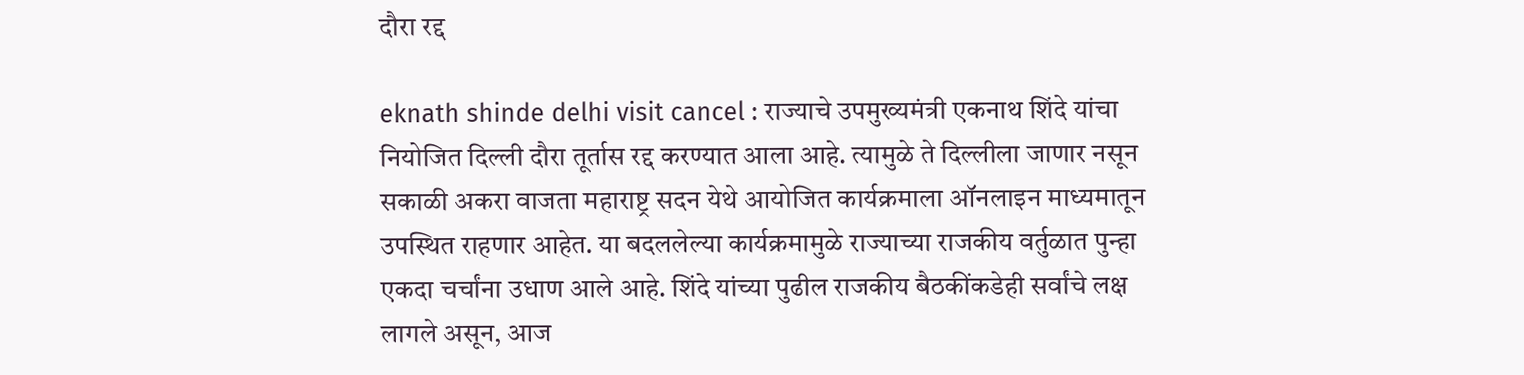दौरा रद्द

eknath shinde delhi visit cancel : राज्याचे उपमुख्यमंत्री एकनाथ शिंदे यांचा नियोजित दिल्ली दौरा तूर्तास रद्द करण्यात आला आहे. त्यामुळे ते दिल्लीला जाणार नसून सकाळी अकरा वाजता महाराष्ट्र सदन येथे आयोजित कार्यक्रमाला ऑनलाइन माध्यमातून उपस्थित राहणार आहेत. या बदललेल्या कार्यक्रमामुळे राज्याच्या राजकीय वर्तुळात पुन्हा एकदा चर्चांना उधाण आले आहे. शिंदे यांच्या पुढील राजकीय बैठकींकडेही सर्वांचे लक्ष लागले असून, आज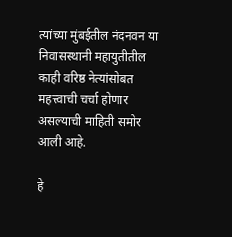त्यांच्या मुंबईतील नंदनवन या निवासस्थानी महायुतीतील काही वरिष्ठ नेत्यांसोबत महत्त्वाची चर्चा होणार असल्याची माहिती समोर आली आहे.

हे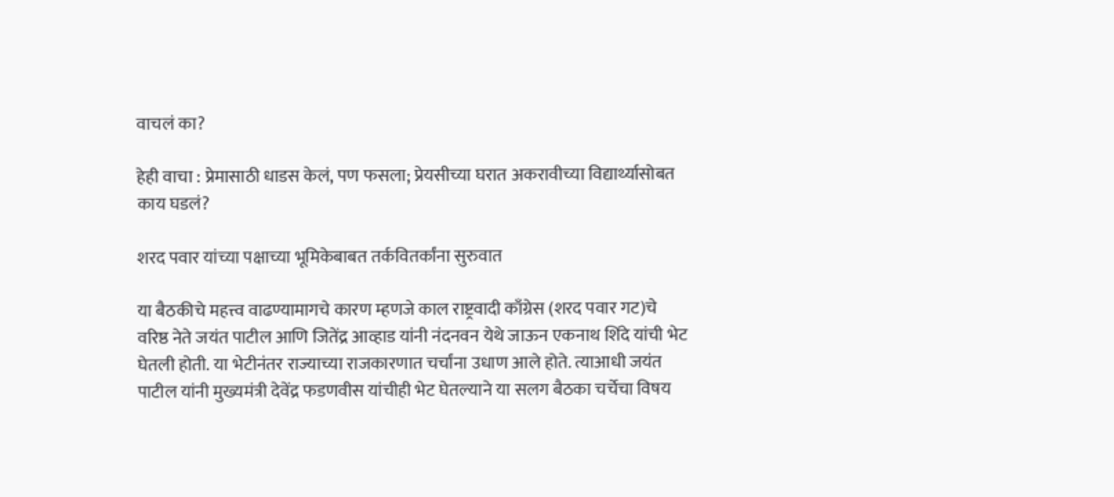वाचलं का?

हेही वाचा : प्रेमासाठी धाडस केलं, पण फसला; प्रेयसीच्या घरात अकरावीच्या विद्यार्थ्यासोबत काय घडलं?

शरद पवार यांच्या पक्षाच्या भूमिकेबाबत तर्कवितर्कांना सुरुवात

या बैठकीचे महत्त्व वाढण्यामागचे कारण म्हणजे काल राष्ट्रवादी काँग्रेस (शरद पवार गट)चे वरिष्ठ नेते जयंत पाटील आणि जितेंद्र आव्हाड यांनी नंदनवन येथे जाऊन एकनाथ शिंदे यांची भेट घेतली होती. या भेटीनंतर राज्याच्या राजकारणात चर्चांना उधाण आले होते. त्याआधी जयंत पाटील यांनी मुख्यमंत्री देवेंद्र फडणवीस यांचीही भेट घेतल्याने या सलग बैठका चर्चेचा विषय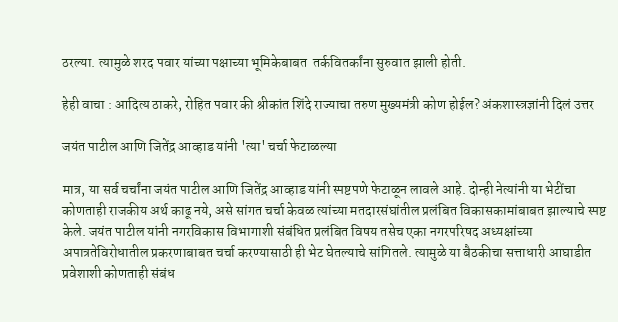ठरल्या. त्यामुळे शरद पवार यांच्या पक्षाच्या भूमिकेबाबत  तर्कवितर्कांना सुरुवात झाली होती.

हेही वाचा : आदित्य ठाकरे, रोहित पवार की श्रीकांत शिंदे राज्याचा तरुण मुख्यमंत्री कोण होईल? अंकशास्त्रज्ञांनी दिलं उत्तर

जयंत पाटील आणि जितेंद्र आव्हाड यांनी 'त्या' चर्चा फेटाळल्या

मात्र, या सर्व चर्चांना जयंत पाटील आणि जितेंद्र आव्हाड यांनी स्पष्टपणे फेटाळून लावले आहे. दोन्ही नेत्यांनी या भेटींचा कोणताही राजकीय अर्थ काढू नये, असे सांगत चर्चा केवळ त्यांच्या मतदारसंघांतील प्रलंबित विकासकामांबाबत झाल्याचे स्पष्ट केले. जयंत पाटील यांनी नगरविकास विभागाशी संबंधित प्रलंबित विषय तसेच एका नगरपरिषद अध्यक्षांच्या अपात्रतेविरोधातील प्रकरणाबाबत चर्चा करण्यासाठी ही भेट घेतल्याचे सांगितले. त्यामुळे या बैठकीचा सत्ताधारी आघाडीत प्रवेशाशी कोणताही संबंध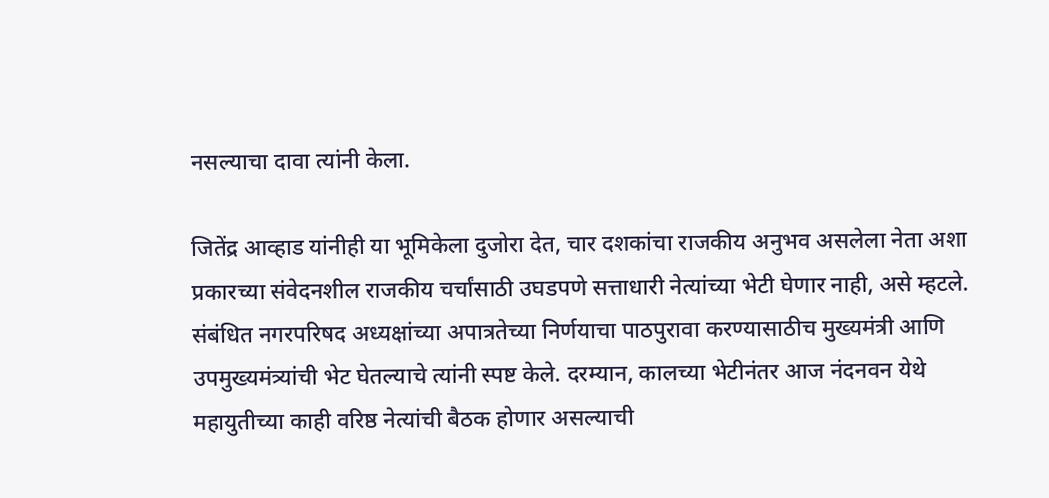नसल्याचा दावा त्यांनी केला.

जितेंद्र आव्हाड यांनीही या भूमिकेला दुजोरा देत, चार दशकांचा राजकीय अनुभव असलेला नेता अशा प्रकारच्या संवेदनशील राजकीय चर्चांसाठी उघडपणे सत्ताधारी नेत्यांच्या भेटी घेणार नाही, असे म्हटले. संबंधित नगरपरिषद अध्यक्षांच्या अपात्रतेच्या निर्णयाचा पाठपुरावा करण्यासाठीच मुख्यमंत्री आणि उपमुख्यमंत्र्यांची भेट घेतल्याचे त्यांनी स्पष्ट केले. दरम्यान, कालच्या भेटीनंतर आज नंदनवन येथे महायुतीच्या काही वरिष्ठ नेत्यांची बैठक होणार असल्याची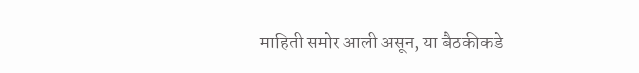माहिती समोर आली असून, या बैठकीकडे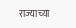राज्याच्या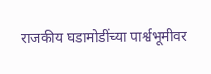राजकीय घडामोडींच्या पार्श्वभूमीवर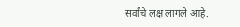सर्वांचे लक्ष लागले आहे.